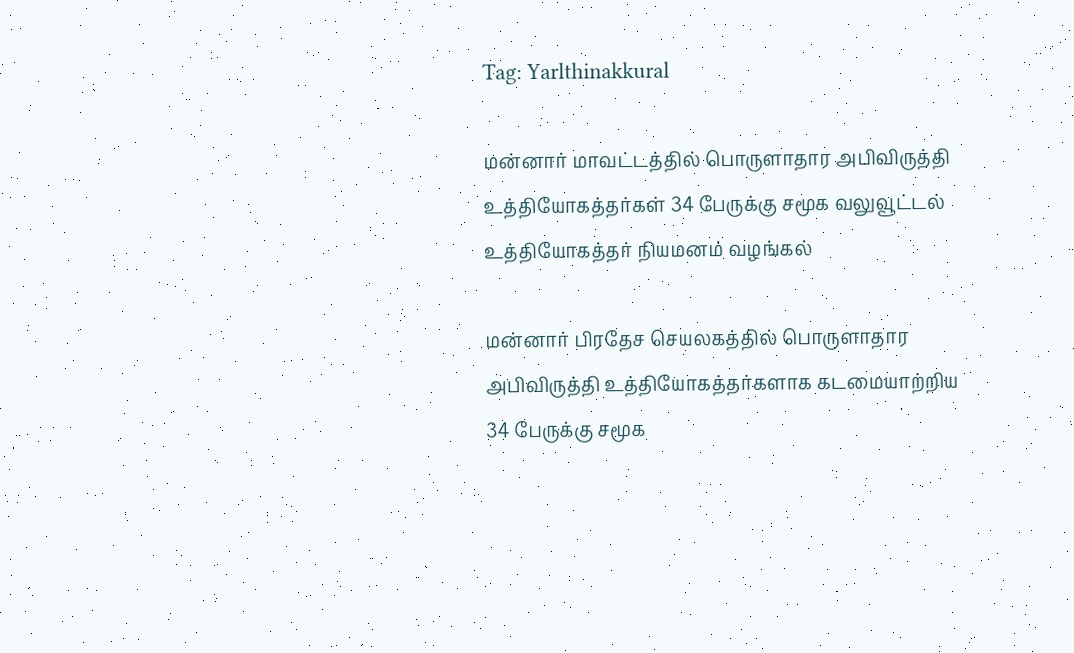Tag: Yarlthinakkural

மன்னார் மாவட்டத்தில் பொருளாதார அபிவிருத்தி உத்தியோகத்தர்கள் 34 பேருக்கு சமூக வலுவூட்டல் உத்தியோகத்தர் நியமனம் வழங்கல்

மன்னார் பிரதேச செயலகத்தில் பொருளாதார அபிவிருத்தி உத்தியோகத்தர்களாக கடமையாற்றிய 34 பேருக்கு சமூக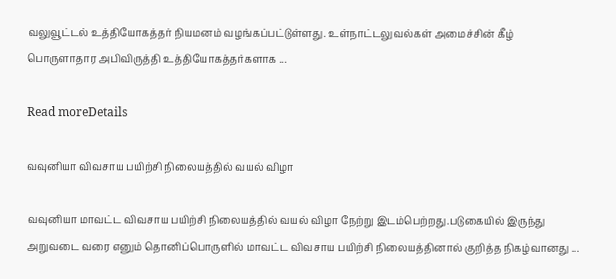வலுவூட்டல் உத்தியோகத்தர் நியமனம் வழங்கப்பட்டுள்ளது. உள்நாட்டலுவல்கள் அமைச்சின் கீழ் பொருளாதார அபிவிருத்தி உத்தியோகத்தர்களாக ...

Read moreDetails

வவுனியா விவசாய பயிற்சி நிலையத்தில் வயல் விழா

வவுனியா மாவட்ட விவசாய பயிற்சி நிலையத்தில் வயல் விழா நேற்று இடம்பெற்றது.படுகையில் இருந்து அறுவடை வரை எனும் தொனிப்பொருளில் மாவட்ட விவசாய பயிற்சி நிலையத்தினால் குறித்த நிகழ்வானது ...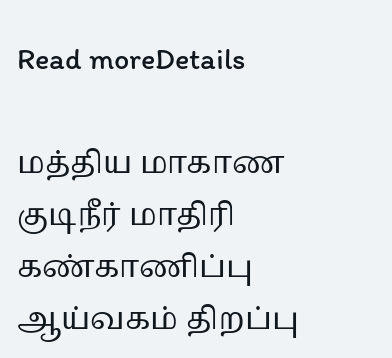Read moreDetails

மத்திய மாகாண குடிநீர் மாதிரி கண்காணிப்பு ஆய்வகம் திறப்பு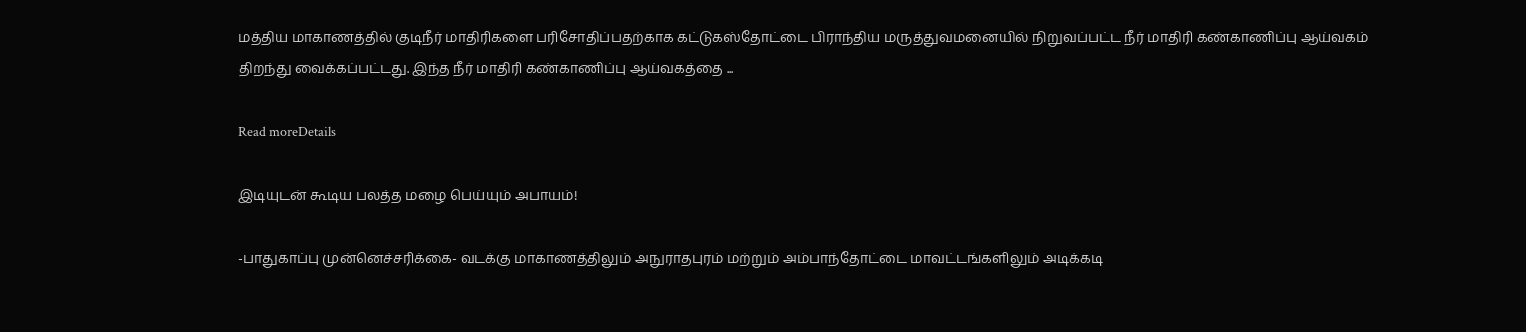மத்திய மாகாணத்தில் குடிநீர் மாதிரிகளை பரிசோதிப்பதற்காக கட்டுகஸ்தோட்டை பிராந்திய மருத்துவமனையில் நிறுவப்பட்ட நீர் மாதிரி கண்காணிப்பு ஆய்வகம் திறந்து வைக்கப்பட்டது. இந்த நீர் மாதிரி கண்காணிப்பு ஆய்வகத்தை ...

Read moreDetails

இடியுடன் கூடிய பலத்த மழை பெய்யும் அபாயம்!

-பாதுகாப்பு முன்னெச்சரிக்கை- வடக்கு மாகாணத்திலும் அநுராதபுரம் மற்றும் அம்பாந்தோட்டை மாவட்டங்களிலும் அடிக்கடி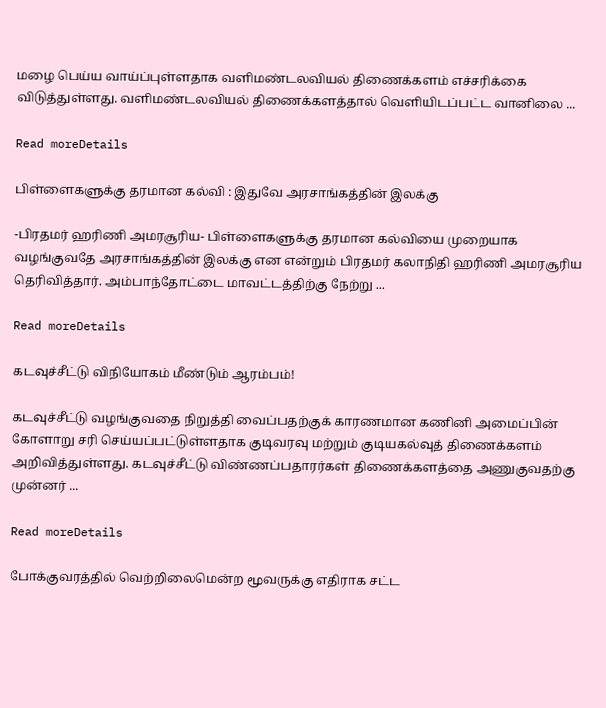மழை பெய்ய வாய்ப்புள்ளதாக வளிமண்டலவியல் திணைக்களம் எச்சரிக்கை விடுத்துள்ளது. வளிமண்டலவியல் திணைக்களத்தால் வெளியிடப்பட்ட வானிலை ...

Read moreDetails

பிள்ளைகளுக்கு தரமான கல்வி : இதுவே அரசாங்கத்தின் இலக்கு

-பிரதமர் ஹரிணி அமரசூரிய- பிள்ளைகளுக்கு தரமான கல்வியை முறையாக வழங்குவதே அரசாங்கத்தின் இலக்கு என என்றும் பிரதமர் கலாநிதி ஹரிணி அமரசூரிய தெரிவித்தார். அம்பாந்தோட்டை மாவட்டத்திற்கு நேற்று ...

Read moreDetails

கடவுச்சீட்டு விநியோகம் மீண்டும் ஆரம்பம்!

கடவுச்சீட்டு வழங்குவதை நிறுத்தி வைப்பதற்குக் காரணமான கணினி அமைப்பின் கோளாறு சரி செய்யப்பட்டுள்ளதாக குடிவரவு மற்றும் குடியகல்வுத் திணைக்களம் அறிவித்துள்ளது. கடவுச்சீட்டு விண்ணப்பதாரர்கள் திணைக்களத்தை அணுகுவதற்கு முன்னர் ...

Read moreDetails

போக்குவரத்தில் வெற்றிலைமென்ற மூவருக்கு எதிராக சட்ட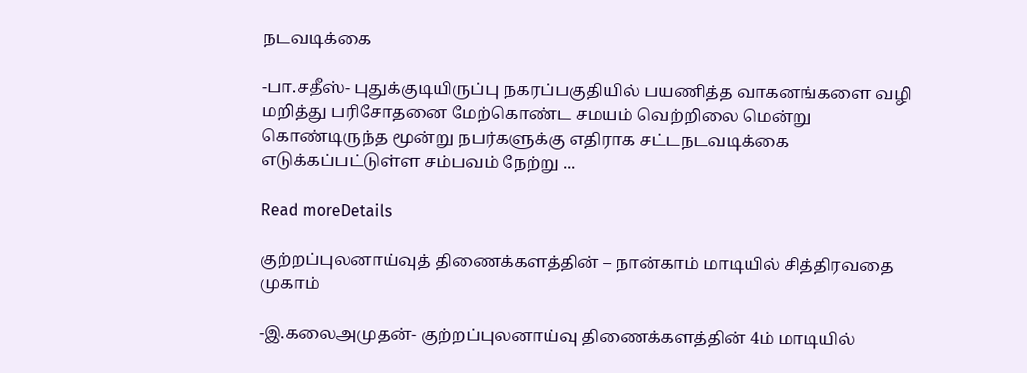நடவடிக்கை

-பா.சதீஸ்- புதுக்குடியிருப்பு நகரப்பகுதியில் பயணித்த வாகனங்களை வழி மறித்து பரிசோதனை மேற்கொண்ட சமயம் வெற்றிலை மென்று கொண்டிருந்த மூன்று நபர்களுக்கு எதிராக சட்டநடவடிக்கை எடுக்கப்பட்டுள்ள சம்பவம் நேற்று ...

Read moreDetails

குற்றப்புலனாய்வுத் திணைக்களத்தின் – நான்காம் மாடியில் சித்திரவதை முகாம்

-இ.கலைஅமுதன்- குற்றப்புலனாய்வு திணைக்களத்தின் 4ம் மாடியில்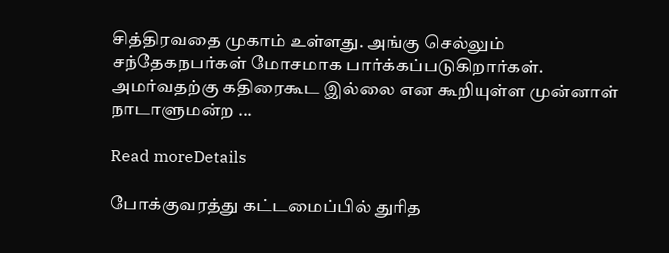சித்திரவதை முகாம் உள்ளது. அங்கு செல்லும் சந்தேகநபர்கள் மோசமாக பார்க்கப்படுகிறார்கள். அமர்வதற்கு கதிரைகூட இல்லை என கூறியுள்ள முன்னாள் நாடாளுமன்ற ...

Read moreDetails

போக்குவரத்து கட்டமைப்பில் துரித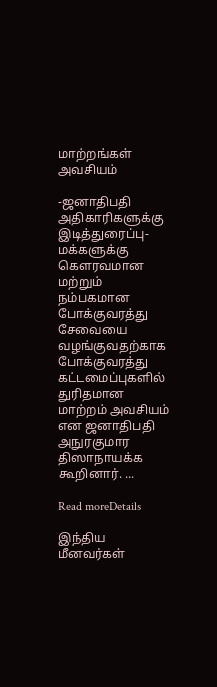மாற்றங்கள் அவசியம்

-ஜனாதிபதி அதிகாரிகளுக்கு இடித்துரைப்பு- மக்களுக்கு கௌரவமான மற்றும் நம்பகமான போக்குவரத்து சேவையை வழங்குவதற்காக போக்குவரத்து கட்டமைப்புகளில் துரிதமான மாற்றம் அவசியம் என ஜனாதிபதி அநுரகுமார திஸாநாயக்க கூறினார். ...

Read moreDetails

இந்திய மீனவர்கள்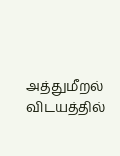அத்துமீறல் விடயத்தில்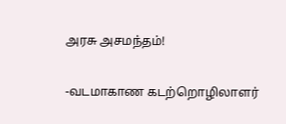அரசு அசமந்தம்!

-வடமாகாண கடற்றொழிலாளர்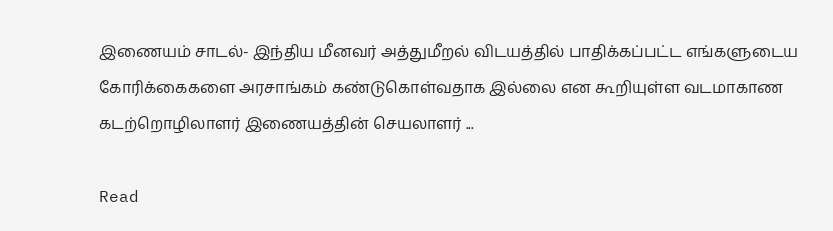இணையம் சாடல்- இந்திய மீனவர் அத்துமீறல் விடயத்தில் பாதிக்கப்பட்ட எங்களுடைய கோரிக்கைகளை அரசாங்கம் கண்டுகொள்வதாக இல்லை என கூறியுள்ள வடமாகாண கடற்றொழிலாளர் இணையத்தின் செயலாளர் ...

Read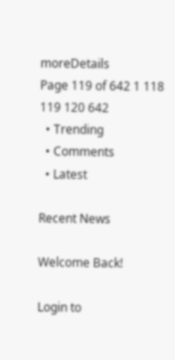moreDetails
Page 119 of 642 1 118 119 120 642
  • Trending
  • Comments
  • Latest

Recent News

Welcome Back!

Login to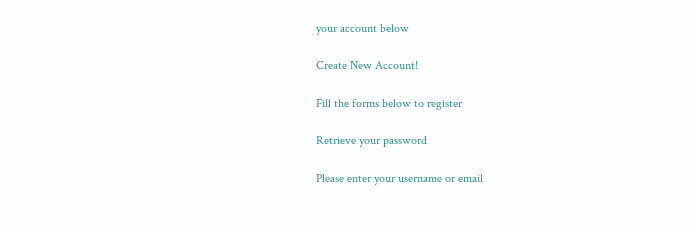your account below

Create New Account!

Fill the forms below to register

Retrieve your password

Please enter your username or email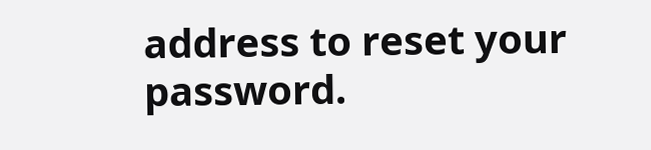address to reset your password.